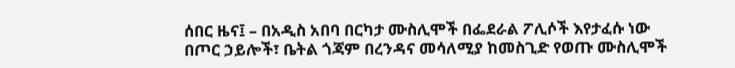ሰበር ዜና፤ – በአዲስ አበባ በርካታ ሙስሊሞች በፌደራል ፖሊሶች እየታፈሱ ነው
በጦር ኃይሎች፣ ቤትል ጎጃም በረንዳና መሳለሚያ ከመስጊድ የወጡ ሙስሊሞች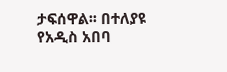ታፍሰዋል፡፡ በተለያዩ የአዲስ አበባ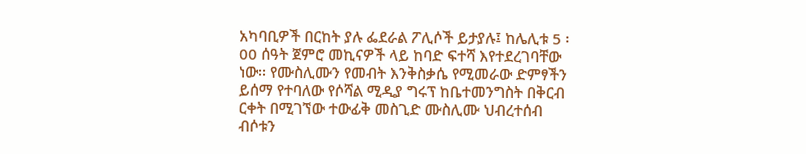አካባቢዎች በርከት ያሉ ፌደራል ፖሊሶች ይታያሉ፤ ከሌሊቱ 5 ፡00 ሰዓት ጀምሮ መኪናዎች ላይ ከባድ ፍተሻ እየተደረገባቸው ነው፡፡ የሙስሊሙን የመብት እንቅስቃሴ የሚመራው ድምፃችን ይሰማ የተባለው የሶሻል ሚዲያ ግሩፕ ከቤተመንግስት በቅርብ ርቀት በሚገኘው ተውፊቅ መስጊድ ሙስሊሙ ህብረተሰብ ብሶቱን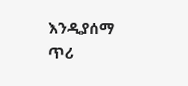እንዲያሰማ ጥሪ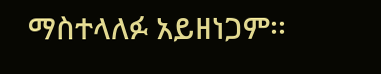ማስተላለፉ አይዘነጋም፡፡